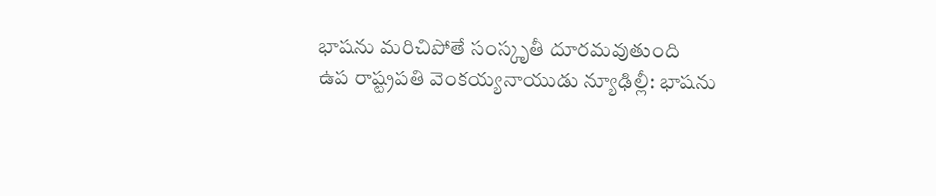భాషను మరిచిపోతే సంస్కృతీ దూరమవుతుంది
ఉప రాష్ట్రపతి వెంకయ్యనాయుడు న్యూఢిల్లీ: భాషను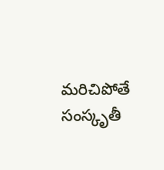మరిచిపోతే సంస్కృతీ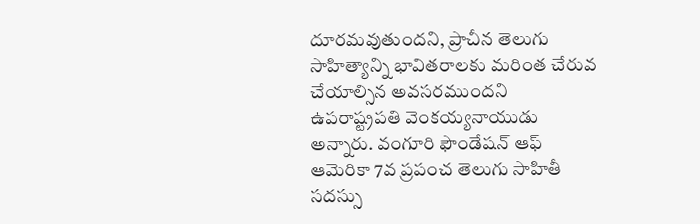దూరమవుతుందని, ప్రాచీన తెలుగు సాహిత్యాన్ని భావితరాలకు మరింత చేరువ చేయాల్సిన అవసరముందని ఉపరాష్ట్రపతి వెంకయ్యనాయుడు అన్నారు. వంగూరి ఫౌండేషన్ ఆఫ్ ఆమెరికా 7వ ప్రపంచ తెలుగు సాహితీ సదస్సు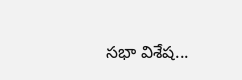సభా విశేష...